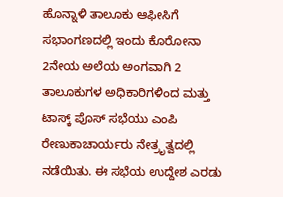ಹೊನ್ನಾಳಿ ತಾಲೂಕು ಆಫೀಸಿಗೆ ಸಭಾಂಗಣದಲ್ಲಿ ಇಂದು ಕೊರೋನಾ 2ನೇಯ ಅಲೆಯ ಅಂಗವಾಗಿ 2 ತಾಲೂಕುಗಳ ಅಧಿಕಾರಿಗಳಿಂದ ಮತ್ತು ಟಾಸ್ಕ್ ಪೊಸ್ ಸಭೆಯು ಎಂಪಿ ರೇಣುಕಾಚಾರ್ಯರು ನೇತ್ರೃತ್ವದಲ್ಲಿ ನಡೆಯಿತು. ಈ ಸಭೆಯ ಉದ್ದೇಶ ಎರಡು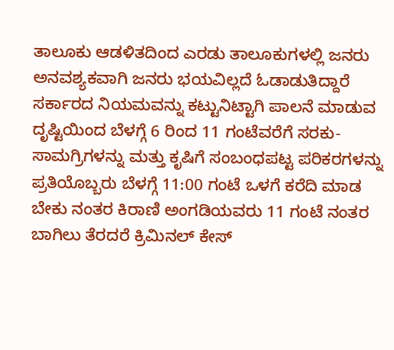ತಾಲೂಕು ಆಡಳಿತದಿಂದ ಎರಡು ತಾಲೂಕುಗಳಲ್ಲಿ ಜನರು ಅನವಶ್ಯಕವಾಗಿ ಜನರು ಭಯವಿಲ್ಲದೆ ಓಡಾಡುತಿದ್ದಾರೆ ಸರ್ಕಾರದ ನಿಯಮವನ್ನು ಕಟ್ಟುನಿಟ್ಟಾಗಿ ಪಾಲನೆ ಮಾಡುವ ದೃಷ್ಟಿಯಿಂದ ಬೆಳಗ್ಗೆ 6 ರಿಂದ 11 ಗಂಟೆವರೆಗೆ ಸರಕು-ಸಾಮಗ್ರಿಗಳನ್ನು ಮತ್ತು ಕೃಷಿಗೆ ಸಂಬಂಧಪಟ್ಟ ಪರಿಕರಗಳನ್ನು ಪ್ರತಿಯೊಬ್ಬರು ಬೆಳಗ್ಗೆ 11:00 ಗಂಟೆ ಒಳಗೆ ಕರೆದಿ ಮಾಡ ಬೇಕು ನಂತರ ಕಿರಾಣಿ ಅಂಗಡಿಯವರು 11 ಗಂಟೆ ನಂತರ ಬಾಗಿಲು ತೆರದರೆ ಕ್ರಿಮಿನಲ್ ಕೇಸ್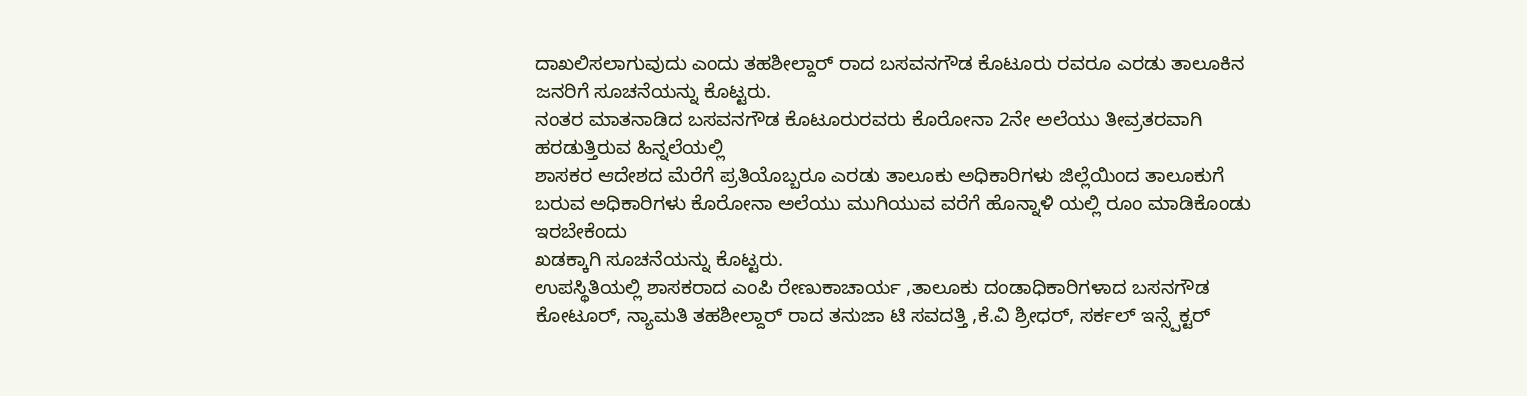ದಾಖಲಿಸಲಾಗುವುದು ಎಂದು ತಹಶೀಲ್ದಾರ್ ರಾದ ಬಸವನಗೌಡ ಕೊಟೂರು ರವರೂ ಎರಡು ತಾಲೂಕಿನ ಜನರಿಗೆ ಸೂಚನೆಯನ್ನು ಕೊಟ್ಟರು.
ನಂತರ ಮಾತನಾಡಿದ ಬಸವನಗೌಡ ಕೊಟೂರುರವರು ಕೊರೋನಾ 2ನೇ ಅಲೆಯು ತೀವ್ರತರವಾಗಿ ಹರಡುತ್ತಿರುವ ಹಿನ್ನಲೆಯಲ್ಲಿ
ಶಾಸಕರ ಆದೇಶದ ಮೆರೆಗೆ ಪ್ರತಿಯೊಬ್ಬರೂ ಎರಡು ತಾಲೂಕು ಅಧಿಕಾರಿಗಳು ಜಿಲ್ಲೆಯಿಂದ ತಾಲೂಕುಗೆ ಬರುವ ಅಧಿಕಾರಿಗಳು ಕೊರೋನಾ ಅಲೆಯು ಮುಗಿಯುವ ವರೆಗೆ ಹೊನ್ನಾಳಿ ಯಲ್ಲಿ ರೂಂ ಮಾಡಿಕೊಂಡು ಇರಬೇಕೆಂದು
ಖಡಕ್ಕಾಗಿ ಸೂಚನೆಯನ್ನು ಕೊಟ್ಟರು.
ಉಪಸ್ಥಿತಿಯಲ್ಲಿ ಶಾಸಕರಾದ ಎಂಪಿ ರೇಣುಕಾಚಾರ್ಯ ,ತಾಲೂಕು ದಂಡಾಧಿಕಾರಿಗಳಾದ ಬಸನಗೌಡ ಕೋಟೂರ್, ನ್ಯಾಮತಿ ತಹಶೀಲ್ದಾರ್ ರಾದ ತನುಜಾ ಟಿ ಸವದತ್ತಿ ,ಕೆ.ವಿ ಶ್ರೀಧರ್, ಸರ್ಕಲ್ ಇನ್ಸ್ಪೆಕ್ಟರ್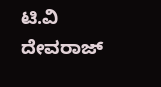ಟಿ.ವಿ ದೇವರಾಜ್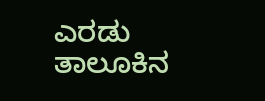ಎರಡು ತಾಲೂಕಿನ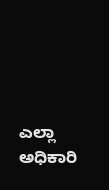ಎಲ್ಲಾ ಅಧಿಕಾರಿ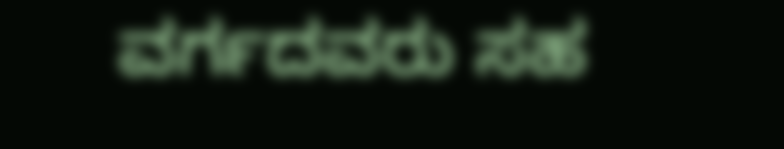ವರ್ಗದವರು ಸಹ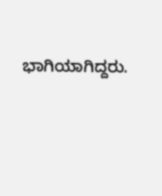ಭಾಗಿಯಾಗಿದ್ದರು.